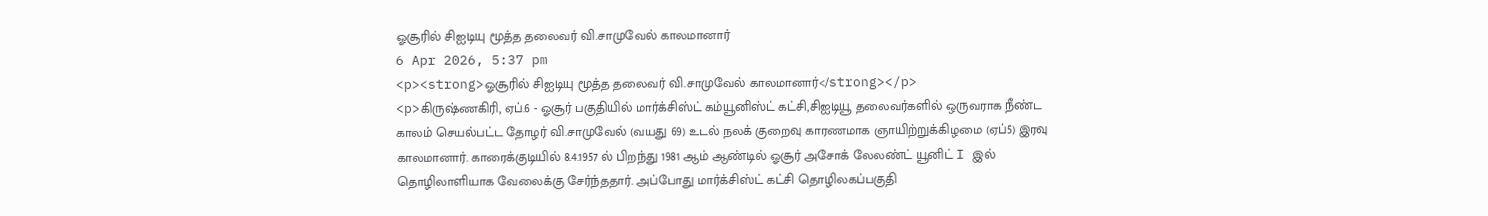ஓசூரில் சிஐடியு மூத்த தலைவர் வி.சாமுவேல் காலமானார்
6 Apr 2026, 5:37 pm
<p><strong>ஓசூரில் சிஐடியு மூத்த தலைவர் வி.சாமுவேல் காலமானார்</strong></p>
<p>கிருஷ்ணகிரி, ஏப்.6 - ஓசூர் பகுதியில் மார்க்சிஸ்ட் கம்யூனிஸ்ட் கட்சி,சிஐடியூ தலைவர்களில் ஒருவராக நீண்ட காலம் செயல்பட்ட தோழர் வி.சாமுவேல் (வயது 69) உடல் நலக் குறைவு காரணமாக ஞாயிற்றுக்கிழமை (ஏப்5) இரவு காலமானார். காரைக்குடியில் 8.4.1957 ல் பிறந்து 1981 ஆம் ஆண்டில் ஓசூர் அசோக் லேலண்ட் யூனிட் I இல் தொழிலாளியாக வேலைக்கு சேர்ந்ததார். அப்போது மார்க்சிஸ்ட் கட்சி தொழிலகப்பகுதி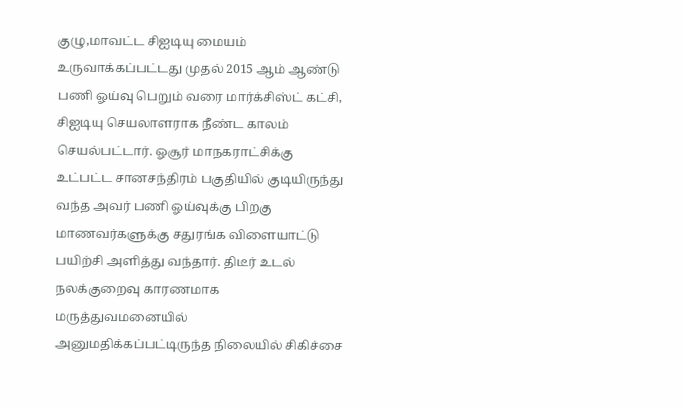குழு,மாவட்ட சிஐடியு மையம் உருவாக்கப்பட்டது முதல் 2015 ஆம் ஆண்டு பணி ஓய்வு பெறும் வரை மார்க்சிஸ்ட் கட்சி, சிஐடியு செயலாளராக நீண்ட காலம் செயல்பட்டார். ஓசூர் மாநகராட்சிக்கு உட்பட்ட சானசந்திரம் பகுதியில் குடியிருந்து வந்த அவர் பணி ஓய்வுக்கு பிறகு மாணவர்களுக்கு சதுரங்க விளையாட்டு பயிற்சி அளித்து வந்தார். திடீர் உடல் நலக்குறைவு காரணமாக மருத்துவமனையில் அனுமதிக்கப்பட்டிருந்த நிலையில் சிகிச்சை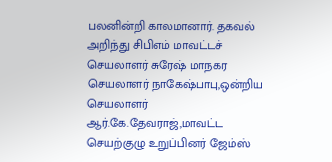பலனின்றி காலமானார். தகவல் அறிந்து சிபிஎம் மாவட்டச் செயலாளர் சுரேஷ் மாநகர செயலாளர் நாகேஷ்பாபு,ஒன்றிய செயலாளர் ஆர்.கே.தேவராஜ்,மாவட்ட செயற்குழு உறுப்பினர் ஜேம்ஸ்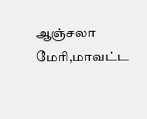ஆஞ்சலா மேரி,மாவட்ட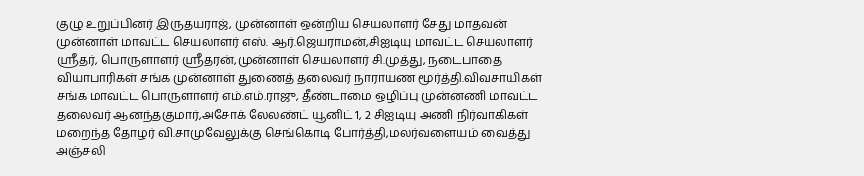குழு உறுப்பினர் இருதயராஜ், முன்னாள் ஒன்றிய செயலாளர் சேது மாதவன் முன்னாள் மாவட்ட செயலாளர் எஸ். ஆர்.ஜெயராமன்,சிஐடியு மாவட்ட செயலாளர் ஸ்ரீதர், பொருளாளர் ஸ்ரீதரன்,முன்னாள் செயலாளர் சி.முத்து, நடைபாதை வியாபாரிகள் சங்க முன்னாள் துணைத் தலைவர் நாராயண மூர்த்தி.விவசாயிகள் சங்க மாவட்ட பொருளாளர் எம்.எம்.ராஜு, தீண்டாமை ஒழிப்பு முன்னணி மாவட்ட தலைவர் ஆனந்தகுமார்,அசோக் லேலண்ட் யூனிட் 1, 2 சிஐடியு அணி நிர்வாகிகள் மறைந்த தோழர் வி.சாமுவேலுக்கு செங்கொடி போர்த்தி,மலர்வளையம் வைத்து அஞ்சலி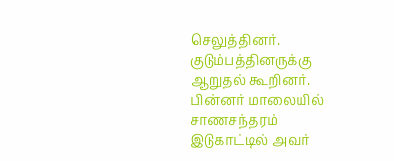செலுத்தினர். குடும்பத்தினருக்கு ஆறுதல் கூறினர். பின்னர் மாலையில் சாணசந்தரம் இடுகாட்டில் அவர்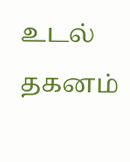உடல் தகனம்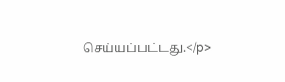செய்யப்பட்டது.</p>